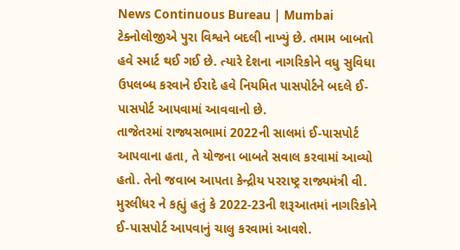News Continuous Bureau | Mumbai
ટેક્નોલોજીએ પુરા વિશ્વને બદલી નાખ્યું છે. તમામ બાબતો હવે સ્માર્ટ થઈ ગઈ છે. ત્યારે દેશના નાગરિકોને વધુ સુવિધા ઉપલબ્ધ કરવાને ઈરાદે હવે નિયમિત પાસપોર્ટને બદલે ઈ-પાસપોર્ટ આપવામાં આવવાનો છે.
તાજેતરમાં રાજ્યસભામાં 2022ની સાલમાં ઈ-પાસપોર્ટ આપવાના હતા, તે યોજના બાબતે સવાલ કરવામાં આવ્યો હતો. તેનો જવાબ આપતા કેન્દ્રીય પરરાષ્ટ્ર રાજ્યમંત્રી વી. મુરલીધર ને કહ્યું હતું કે 2022-23ની શરૂઆતમાં નાગરિકોને ઈ-પાસપોર્ટ આપવાનું ચાલુ કરવામાં આવશે.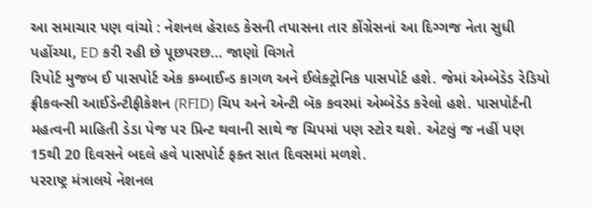આ સમાચાર પણ વાંચો : નેશનલ હેરાલ્ડ કેસની તપાસના તાર કોંગ્રેસનાં આ દિગ્ગજ નેતા સુધી પહોંચ્યા, ED કરી રહી છે પૂછપરછ… જાણો વિગતે
રિપોર્ટ મુજબ ઈ પાસપોર્ટ એક કમ્બાઈન્ડ કાગળ અને ઈલેક્ટ્રોનિક પાસપોર્ટ હશે. જેમાં એમ્બેડેડ રેડિયો ફ્રીકવન્સી આઈડેન્ટીફીકેશન (RFID) ચિપ અને એન્ટી બૅક કવરમાં એમ્બેડેડ કરેલો હશે. પાસપોર્ટની મહત્વની માહિતી ડેડા પેજ પર પ્રિન્ટ થવાની સાથે જ ચિપમાં પણ સ્ટોર થશે. એટલું જ નહીં પણ 15થી 20 દિવસને બદલે હવે પાસપોર્ટ ફક્ત સાત દિવસમાં મળશે.
પરરાષ્ટ્ર મંત્રાલયે નેશનલ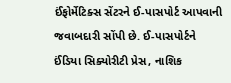ઈંફોર્મેટિક્સ સેંટરને ઈ-પાસપોર્ટ આપવાની જવાબદારી સોંપી છે. ઈ-પાસપોર્ટને ઈંડિયા સિક્યોરીટી પ્રેસ, નાશિક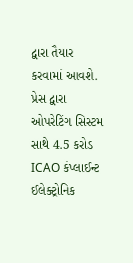દ્વારા તૈયાર કરવામાં આવશે. પ્રેસ દ્વારા ઓપરેટિંગ સિસ્ટમ સાથે 4.5 કરોડ ICAO કંપ્લાઈન્ટ ઈલેક્ટ્રોનિક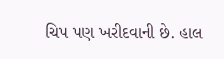ચિપ પણ ખરીદવાની છે. હાલ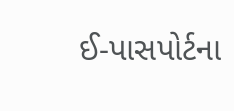ઈ-પાસપોર્ટના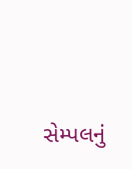સેમ્પલનું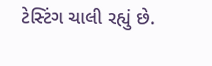ટેસ્ટિંગ ચાલી રહ્યું છે.